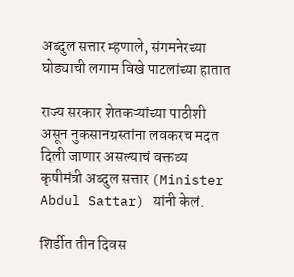अब्दुल सत्तार म्हणाले, संगमनेरच्या घोड्याची लगाम विखे पाटलांच्या हातात

राज्य सरकार शेतकऱ्यांच्या पाठीशी असून नुकसानग्रस्तांना लवकरच मदत दिली जाणार असल्याचं वक्तव्य कृषीमंत्री अब्दुल सत्तार (Minister Abdul Sattar) यांनी केलं.

शिर्डीत तीन दिवस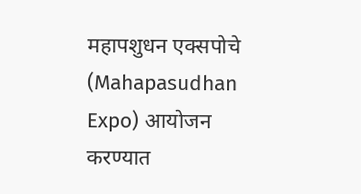महापशुधन एक्सपोचे (Mahapasudhan Expo) आयोजन करण्यात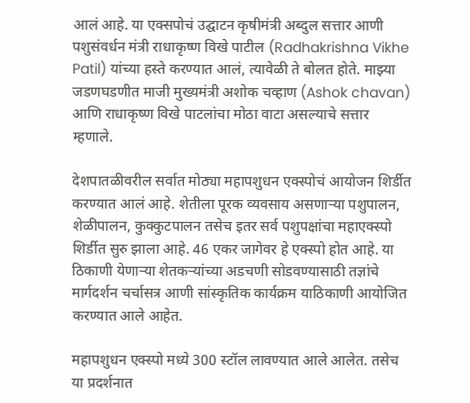आलं आहे. या एक्सपोचं उद्घाटन कृषीमंत्री अब्दुल सत्तार आणी पशुसंवर्धन मंत्री राधाकृष्ण विखे पाटील (Radhakrishna Vikhe Patil) यांच्या हस्ते करण्यात आलं, त्यावेळी ते बोलत होते. माझ्या जडणघडणीत माजी मुख्यमंत्री अशोक चव्हाण (Ashok chavan) आणि राधाकृष्ण विखे पाटलांचा मोठा वाटा असल्याचे सत्तार म्हणाले.

देशपातळीवरील सर्वात मोठ्या महापशुधन एक्स्पोचं आयोजन शिर्डीत करण्यात आलं आहे. शेतीला पूरक व्यवसाय असणाऱ्या पशुपालन, शेळीपालन, कुक्कुटपालन तसेच इतर सर्व पशुपक्षांचा महाएक्स्पो शिर्डीत सुरु झाला आहे. 46 एकर जागेवर हे एक्स्पो होत आहे. या ठिकाणी येणाऱ्या शेतकऱ्यांच्या अडचणी सोडवण्यासाठी तज्ञांचे मार्गदर्शन चर्चासत्र आणी सांस्कृतिक कार्यक्रम याठिकाणी आयोजित करण्यात आले आहेत.

महापशुधन एक्स्पो मध्ये 300 स्टॉल लावण्यात आले आलेत. तसेच या प्रदर्शनात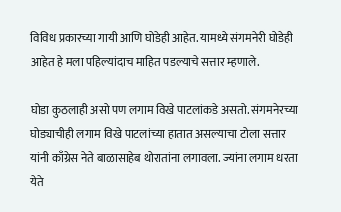विविध प्रकारच्या गायी आणि घोडेही आहेत. यामध्ये संगमनेरी घोडेही आहेत हे मला पहिल्यांदाच माहित पडल्याचे सत्तार म्हणाले.

घोडा कुठलाही असो पण लगाम विखे पाटलांकडे असतो. संगमनेरच्या घोड्याचीही लगाम विखे पाटलांच्या हातात असल्याचा टोला सत्तार यांनी काँग्रेस नेते बाळासाहेब थोरातांना लगावला. ज्यांना लगाम धरता येते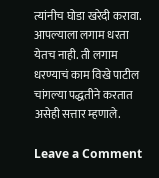त्यांनीच घोडा खरेदी करावा. आपल्याला लगाम धरता येतच नाही. ती लगाम धरण्याचं काम विखे पाटील चांगल्या पद्धतीने करतात असेही सत्तार म्हणाले.

Leave a Comment